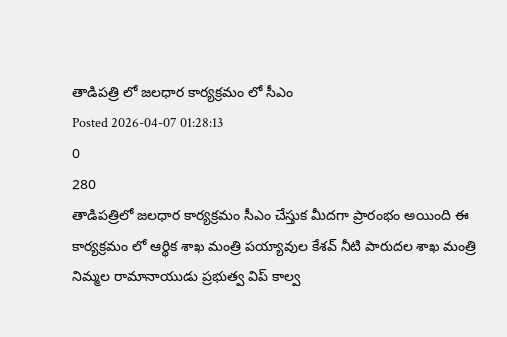తాడిపత్రి లో జలధార కార్యక్రమం లో సీఎం
Posted 2026-04-07 01:28:13
0
280
తాడిపత్రిలో జలధార కార్యక్రమం సీఎం చేస్తుక మీదగా ప్రారంభం అయింది ఈ కార్యక్రమం లో ఆర్థిక శాఖ మంత్రి పయ్యావుల కేశవ్ నీటి పారుదల శాఖ మంత్రి నిమ్మల రామానాయుడు ప్రభుత్వ విప్ కాల్వ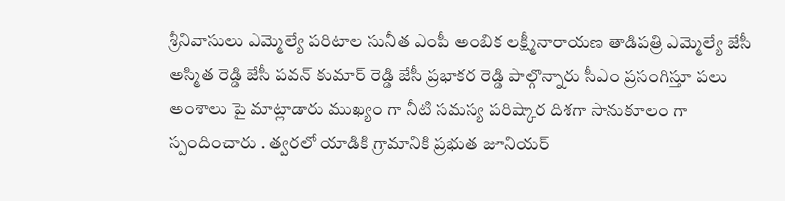శ్రీనివాసులు ఎమ్మెల్యే పరిటాల సునీత ఎంపీ అంబిక లక్ష్మీనారాయణ తాడిపత్రి ఎమ్మెల్యే జేసీ అస్మిత రెడ్డి జేసీ పవన్ కుమార్ రెడ్డి జేసీ ప్రభాకర రెడ్డి పాల్గొన్నారు సీఎం ప్రసంగిస్తూ పలు అంశాలు పై మాట్లాడారు ముఖ్యం గా నీటి సమస్య పరిష్కార దిశగా సానుకూలం గా స్పందించారు . త్వరలో యాడికి గ్రామానికి ప్రభుత జూనియర్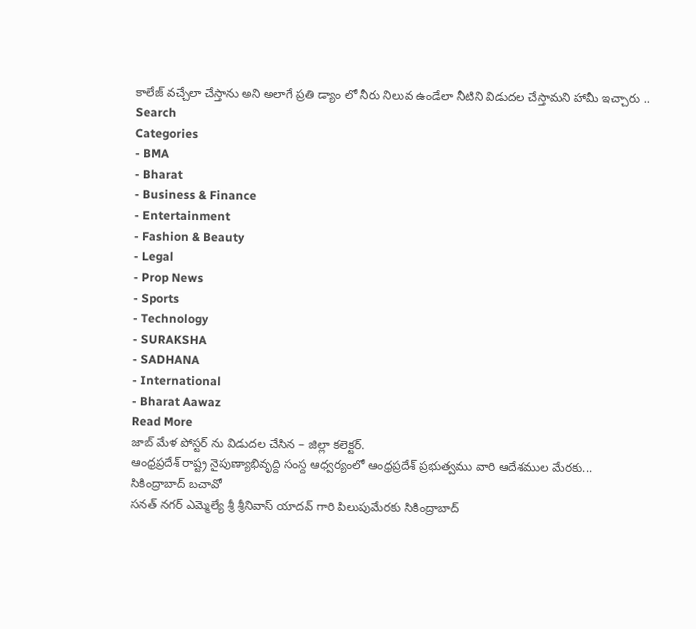కాలేజ్ వచ్చేలా చేస్తాను అని అలాగే ప్రతి డ్యాం లో నీరు నిలువ ఉండేలా నీటిని విడుదల చేస్తామని హామీ ఇచ్చారు ..
Search
Categories
- BMA
- Bharat
- Business & Finance
- Entertainment
- Fashion & Beauty
- Legal
- Prop News
- Sports
- Technology
- SURAKSHA
- SADHANA
- International
- Bharat Aawaz
Read More
జాబ్ మేళ పోస్టర్ ను విడుదల చేసిన – జిల్లా కలెక్టర్.
ఆంధ్రప్రదేశ్ రాష్ట్ర నైపుణ్యాభివృద్ది సంస్ద ఆధ్వర్యంలో ఆంధ్రప్రదేశ్ ప్రభుత్వము వారి ఆదేశముల మేరకు...
సికింద్రాబాద్ బచావో
సనత్ నగర్ ఎమ్మెల్యే శ్రీ శ్రీనివాస్ యాదవ్ గారి పిలుపుమేరకు సికింద్రాబాద్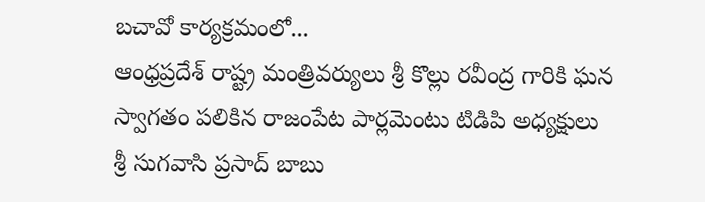బచావో కార్యక్రమంలో...
ఆంధ్రప్రదేశ్ రాష్ట్ర మంత్రివర్యులు శ్రీ కొల్లు రవీంద్ర గారికి ఘన స్వాగతం పలికిన రాజంపేట పార్లమెంటు టిడిపి అధ్యక్షులు శ్రీ సుగవాసి ప్రసాద్ బాబు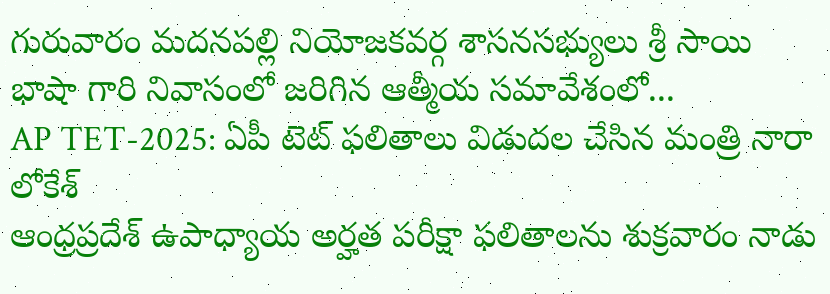గురువారం మదనపల్లి నియోజకవర్గ శాసనసభ్యులు శ్రీ సాయి భాషా గారి నివాసంలో జరిగిన ఆత్మీయ సమావేశంలో...
AP TET-2025: ఏపీ టెట్ ఫలితాలు విడుదల చేసిన మంత్రి నారా లోకేశ్
ఆంధ్రప్రదేశ్ ఉపాధ్యాయ అర్హత పరీక్షా ఫలితాలను శుక్రవారం నాడు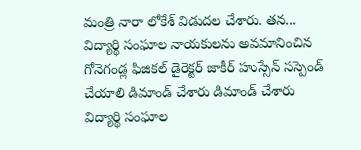మంత్రి నారా లోకేశ్ విడుదల చేశారు. తన...
విద్యార్థి సంఘాల నాయకులను అవమానించిన గోనెగండ్ల ఫిజికల్ డైరెక్టర్ జాకీర్ హుస్సేన్ సస్పెండ్ చేయాలి డిమాండ్ చేశారు డిమాండ్ చేశారు
విద్యార్థి సంఘాల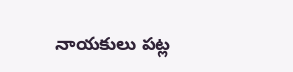నాయకులు పట్ల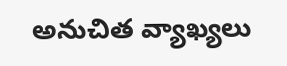అనుచిత వ్యాఖ్యలు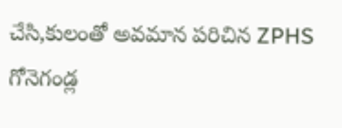చేసి,కులంతో అవమాన పరిచిన ZPHS గోనెగండ్ల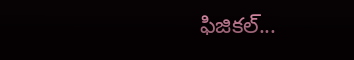ఫిజికల్...